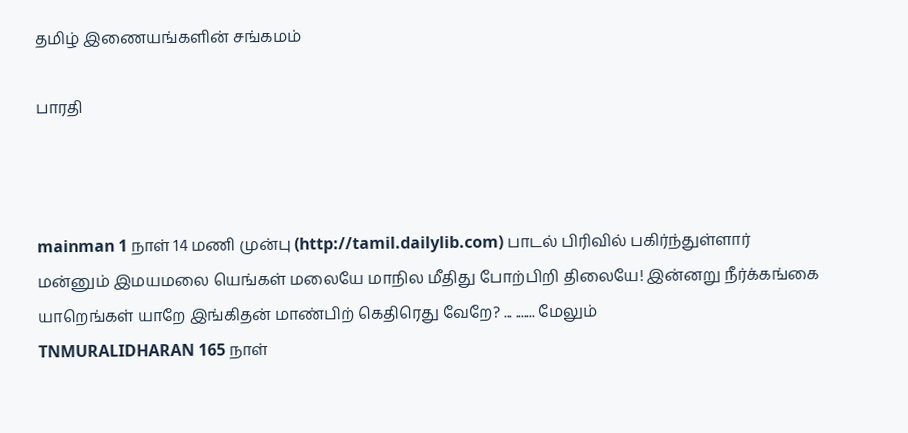தமிழ் இணையங்களின் சங்கமம்

பாரதி



mainman 1 நாள் 14 மணி முன்பு (http://tamil.dailylib.com) பாடல் பிரிவில் பகிர்ந்துள்ளார்
மன்னும் இமயமலை யெங்கள் மலையே மாநில மீதிது போற்பிறி திலையே! இன்னறு நீர்க்கங்கை யாறெங்கள் யாறே இங்கிதன் மாண்பிற் கெதிரெது வேறே? ... ....... மேலும்
TNMURALIDHARAN 165 நாள்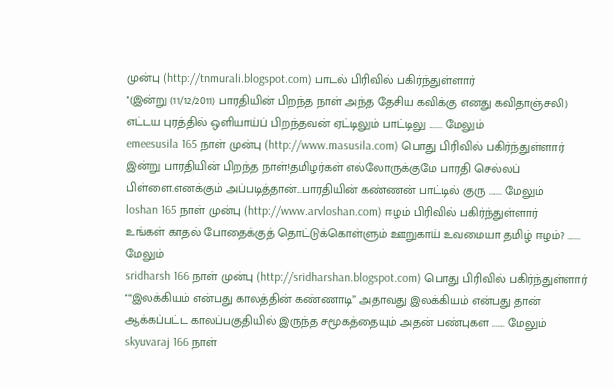முன்பு (http://tnmurali.blogspot.com) பாடல் பிரிவில் பகிர்ந்துள்ளார்
''(இன்று (11/12/2011) பாரதியின் பிறந்த நாள் அந்த தேசிய கவிக்கு எனது கவிதாஞ்சலி) எட்டய புரத்தில் ஒளியாய்ப் பிறந்தவன் ஏட்டிலும் பாட்டிலு ....... மேலும்
emeesusila 165 நாள் முன்பு (http://www.masusila.com) பொது பிரிவில் பகிர்ந்துள்ளார்
இன்று பாரதியின் பிறந்த நாள்!தமிழர்கள் எல்லோருக்குமே பாரதி செல்லப் பிள்ளை.எனக்கும் அப்படித்தான்...பாரதியின் கண்ணன் பாட்டில் குரு ....... மேலும்
loshan 165 நாள் முன்பு (http://www.arvloshan.com) ஈழம் பிரிவில் பகிர்ந்துள்ளார்
உங்கள் காதல் போதைக்குத் தொட்டுக்கொள்ளும் ஊறுகாய் உவமையா தமிழ் ஈழம்? ....... மேலும்
sridharsh 166 நாள் முன்பு (http://sridharshan.blogspot.com) பொது பிரிவில் பகிர்ந்துள்ளார்
''“இலக்கியம் என்பது காலத்தின் கண்ணாடி” அதாவது இலக்கியம் என்பது தான் ஆக்கப்பட்ட காலப்பகுதியில் இருந்த சமூகத்தையும் அதன் பண்புகள ....... மேலும்
skyuvaraj 166 நாள்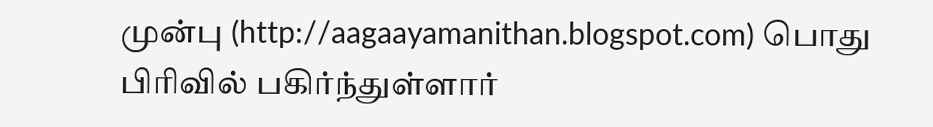முன்பு (http://aagaayamanithan.blogspot.com) பொது பிரிவில் பகிர்ந்துள்ளார்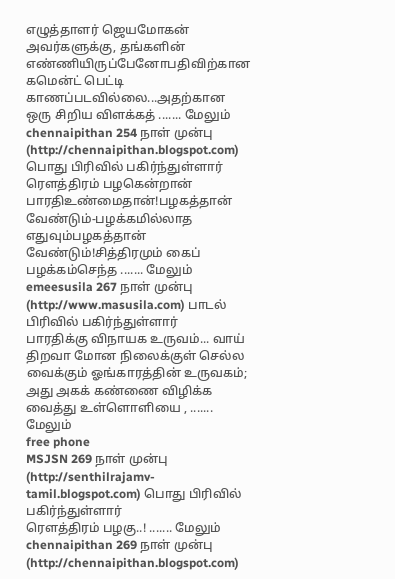எழுத்தாளர் ஜெயமோகன் அவர்களுக்கு, தங்களின் எண்ணியிருப்பேனோபதிவிற்கான கமென்ட் பெட்டி காணப்படவில்லை...அதற்கான ஒரு சிறிய விளக்கத் ....... மேலும்
chennaipithan 254 நாள் முன்பு (http://chennaipithan.blogspot.com) பொது பிரிவில் பகிர்ந்துள்ளார்
ரௌத்திரம் பழகென்றான் பாரதிஉண்மைதான்!பழகத்தான் வேண்டும்-பழக்கமில்லாத எதுவும்பழகத்தான் வேண்டும்!சித்திரமும் கைப் பழக்கம்செந்த ....... மேலும்
emeesusila 267 நாள் முன்பு (http://www.masusila.com) பாடல் பிரிவில் பகிர்ந்துள்ளார்
பாரதிக்கு விநாயக உருவம்... வாய் திறவா மோன நிலைக்குள் செல்ல வைக்கும் ஓங்காரத்தின் உருவகம்; அது அகக் கண்ணை விழிக்க வைத்து உள்ளொளியை , ....... மேலும்
free phone
MSJSN 269 நாள் முன்பு (http://senthilrajamv-tamil.blogspot.com) பொது பிரிவில் பகிர்ந்துள்ளார்
ரௌத்திரம் பழகு..! ....... மேலும்
chennaipithan 269 நாள் முன்பு (http://chennaipithan.blogspot.com)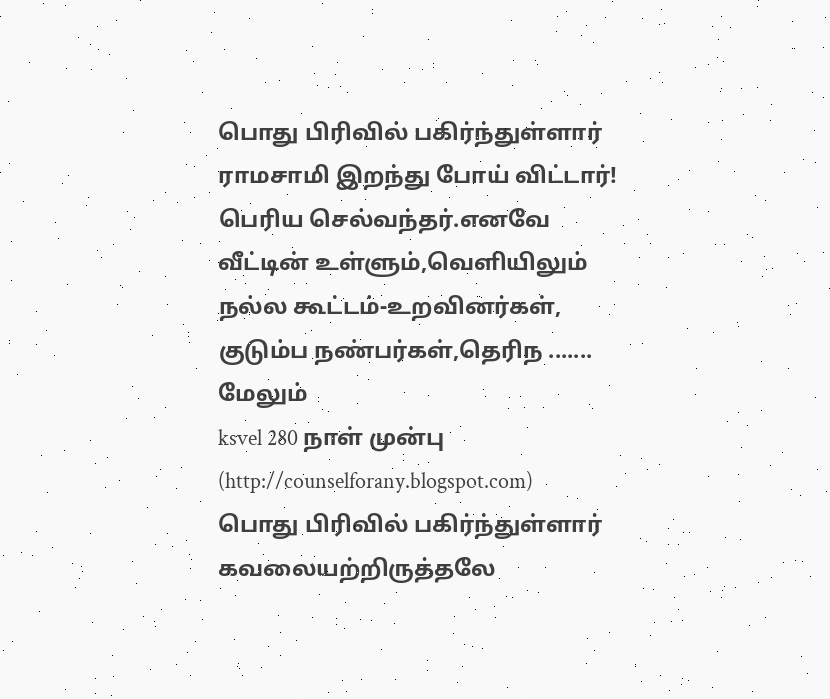பொது பிரிவில் பகிர்ந்துள்ளார்
ராமசாமி இறந்து போய் விட்டார்! பெரிய செல்வந்தர்.எனவே வீட்டின் உள்ளும்,வெளியிலும் நல்ல கூட்டம்-உறவினர்கள், குடும்ப நண்பர்கள்,தெரிந ....... மேலும்
ksvel 280 நாள் முன்பு (http://counselforany.blogspot.com) பொது பிரிவில் பகிர்ந்துள்ளார்
கவலையற்றிருத்தலே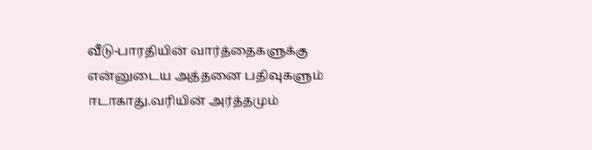வீடு-பாரதியின் வார்த்தைகளுக்கு என்னுடைய அத்தனை பதிவுகளும் ஈடாகாது.வரியின் அர்த்தமும்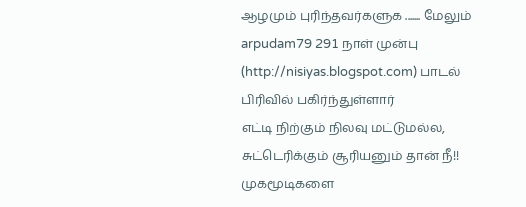ஆழமும் புரிந்தவர்களுக ....... மேலும்
arpudam79 291 நாள் முன்பு (http://nisiyas.blogspot.com) பாடல் பிரிவில் பகிர்ந்துள்ளார்
எட்டி நிற்கும் நிலவு மட்டுமல்ல, சுட்டெரிக்கும் சூரியனும் தான் நீ!! முகமூடிகளை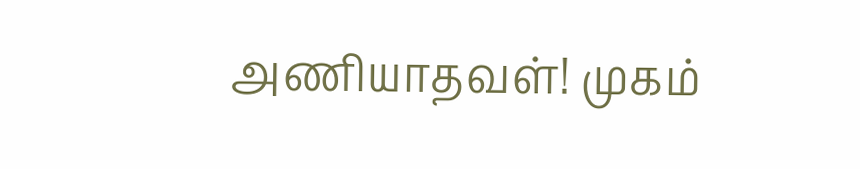அணியாதவள்! முகம்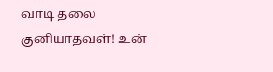வாடி தலை குனியாதவள்! உன்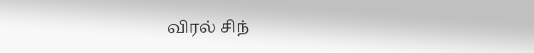விரல் சிந்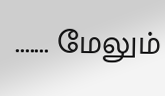....... மேலும்